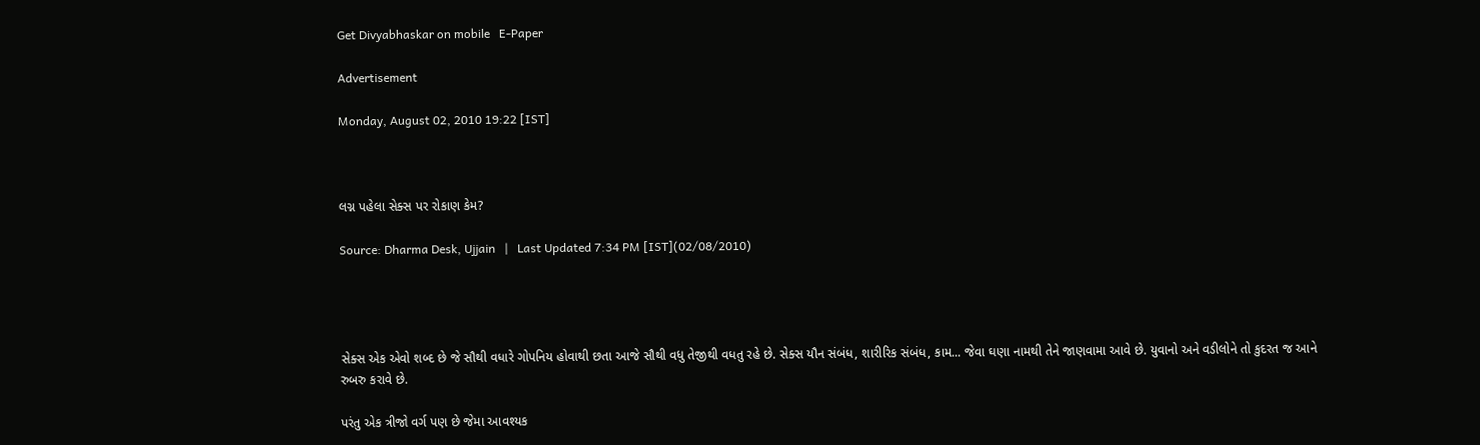Get Divyabhaskar on mobile   E-Paper

Advertisement

Monday, August 02, 2010 19:22 [IST]



લગ્ન પહેલા સેક્સ પર રોકાણ કેમ?

Source: Dharma Desk, Ujjain   |   Last Updated 7:34 PM [IST](02/08/2010)




સેક્સ એક એવો શબ્દ છે જે સૌથી વધારે ગોપનિય હોવાથી છતા આજે સૌથી વધુ તેજીથી વધતુ રહે છે. સેક્સ યૌન સંબંધ, શારીરિક સંબંધ, કામ... જેવા ઘણા નામથી તેને જાણવામા આવે છે. યુવાનો અને વડીલોને તો કુદરત જ આને રુબરુ કરાવે છે.

પરંતુ એક ત્રીજો વર્ગ પણ છે જેમા આવશ્યક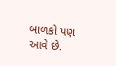બાળકો પણ આવે છે.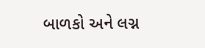બાળકો અને લગ્ન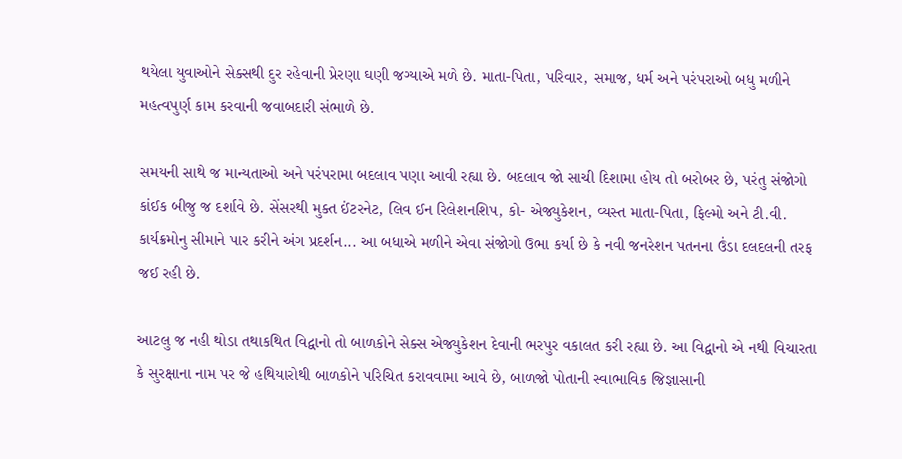થયેલા યુવાઓને સેક્સથી દુર રહેવાની પ્રેરણા ઘણી જગ્યાએ મળે છે. માતા-પિતા, પરિવાર, સમાજ, ધર્મ અને પરંપરાઓ બધુ મળીને મહત્વપુર્ણ કામ કરવાની જવાબદારી સંભાળે છે.

સમયની સાથે જ માન્યતાઓ અને પરંપરામા બદલાવ પણા આવી રહ્યા છે. બદલાવ જો સાચી દિશામા હોય તો બરોબર છે, પરંતુ સંજોગો કાંઈક બીજુ જ દર્શાવે છે. સેંસરથી મુક્ત ઈંટરનેટ, લિવ ઈન રિલેશનશિપ, કો- એજ્યુકેશન, વ્યસ્ત માતા-પિતા, ફિલ્મો અને ટી.વી. કાર્યક્રમોનુ સીમાને પાર કરીને અંગ પ્રદર્શન... આ બધાએ મળીને એવા સંજોગો ઉભા કર્યા છે કે નવી જનરેશન પતનના ઉંડા દલદલની તરફ જઈ રહી છે.

આટલુ જ નહી થોડા તથાકથિત વિદ્વાનો તો બાળકોને સેક્સ એજ્યુકેશન દેવાની ભરપુર વકાલત કરી રહ્યા છે. આ વિદ્વાનો એ નથી વિચારતા કે સુરક્ષાના નામ પર જે હથિયારોથી બાળકોને પરિચિત કરાવવામા આવે છે, બાળજો પોતાની સ્વાભાવિક જિજ્ઞાસાની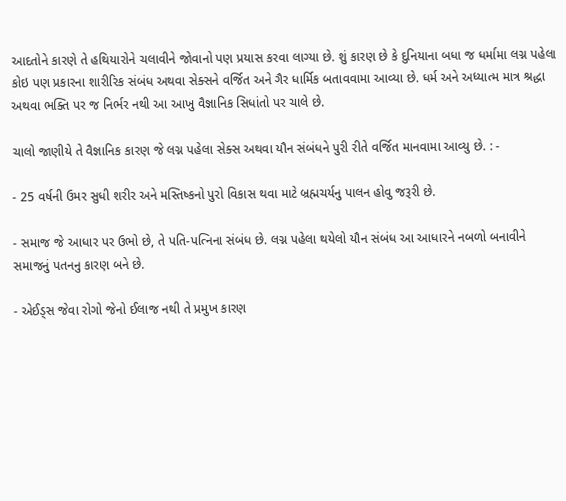આદતોને કારણે તે હથિયારોને ચલાવીને જોવાનો પણ પ્રયાસ કરવા લાગ્યા છે. શું કારણ છે કે દુનિયાના બધા જ ધર્મામા લગ્ન પહેલા કોઇ પણ પ્રકારના શારીરિક સંબંધ અથવા સેક્સને વર્જિત અને ગૈર ધાર્મિક બતાવવામા આવ્યા છે. ધર્મ અને અધ્યાત્મ માત્ર શ્રદ્ધા અથવા ભક્તિ પર જ નિર્ભર નથી આ આખુ વૈજ્ઞાનિક સિધાંતો પર ચાલે છે.

ચાલો જાણીયે તે વૈજ્ઞાનિક કારણ જે લગ્ન પહેલા સેક્સ અથવા યૌન સંબંધને પુરી રીતે વર્જિત માનવામા આવ્યુ છે. : -

- 25 વર્ષની ઉમર સુધી શરીર અને મસ્તિષ્કનો પુરો વિકાસ થવા માટે બ્રહ્મચર્યનુ પાલન હોવુ જરૂરી છે.

- સમાજ જે આધાર પર ઉભો છે, તે પતિ-પત્નિના સંબંધ છે. લગ્ન પહેલા થયેલો યૌન સંબંધ આ આધારને નબળો બનાવીને સમાજનું પતનનુ કારણ બને છે.

- એઈડ્સ જેવા રોગો જેનો ઈલાજ નથી તે પ્રમુખ કારણ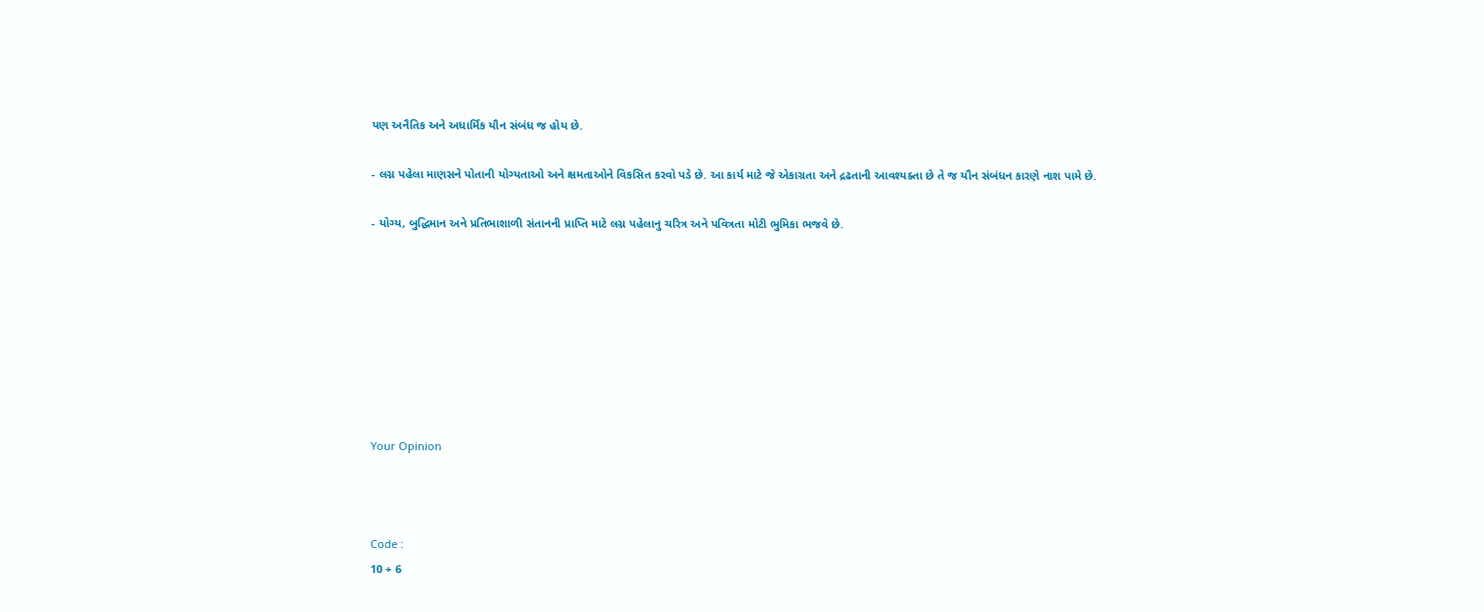પણ અનૈતિક અને અધાર્મિક યૌન સંબંધ જ હોય છે.

- લગ્ન પહેલા માણસને પોતાની યોગ્યતાઓ અને ક્ષમતાઓને વિકસિત કરવો પડે છે. આ કાર્ય માટે જે એકાગ્રતા અને દ્રઢતાની આવશ્યક્તા છે તે જ યૌન સંબંધન કારણે નાશ પામે છે.

- યોગ્ય, બુદ્ધિમાન અને પ્રતિભાશાળી સંતાનની પ્રાપ્તિ માટે લગ્ન પહેલાનુ ચરિત્ર અને પવિત્રતા મોટી ભુમિકા ભજવે છે.








Your Opinion



Code :
10 + 6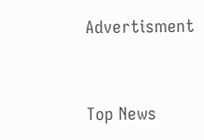Advertisment


Top News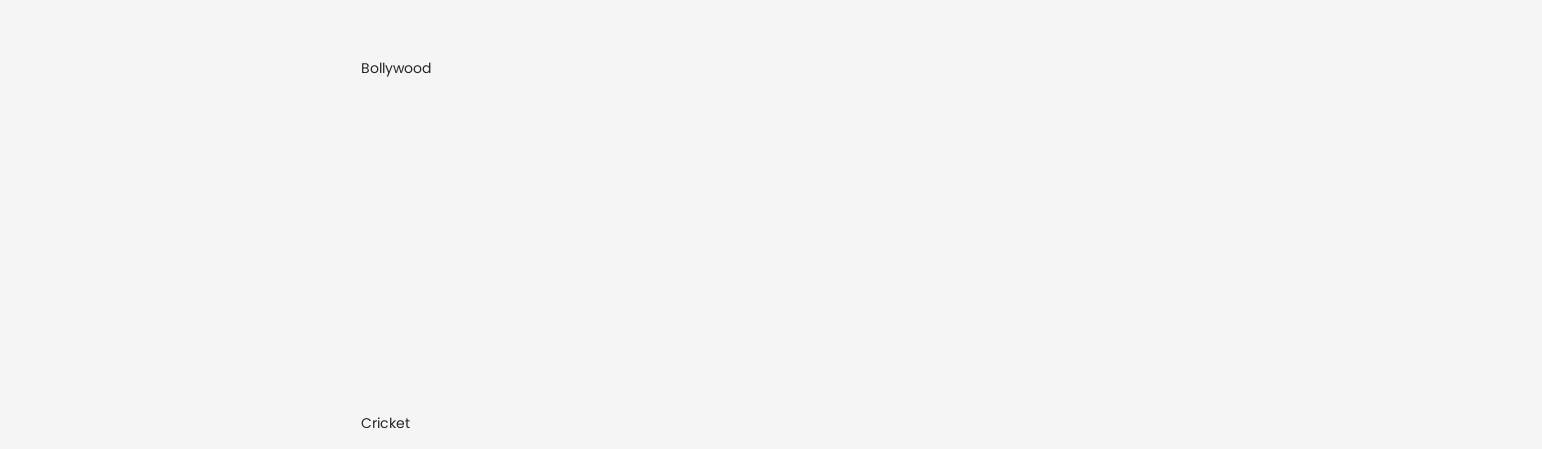Bollywood











Cricket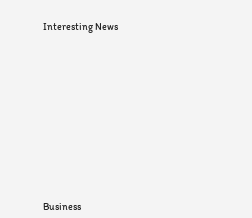Interesting News











Business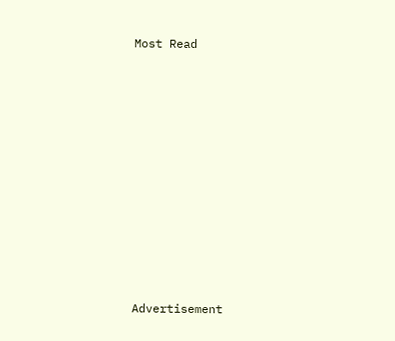Most Read












Advertisement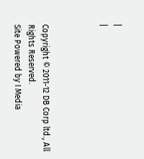|
|



Copyright © 2011-12 DB Corp ltd., All Rights Reserved.
Site Powered by I Media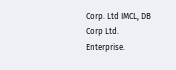Corp. Ltd IMCL, DB Corp Ltd. Enterprise.